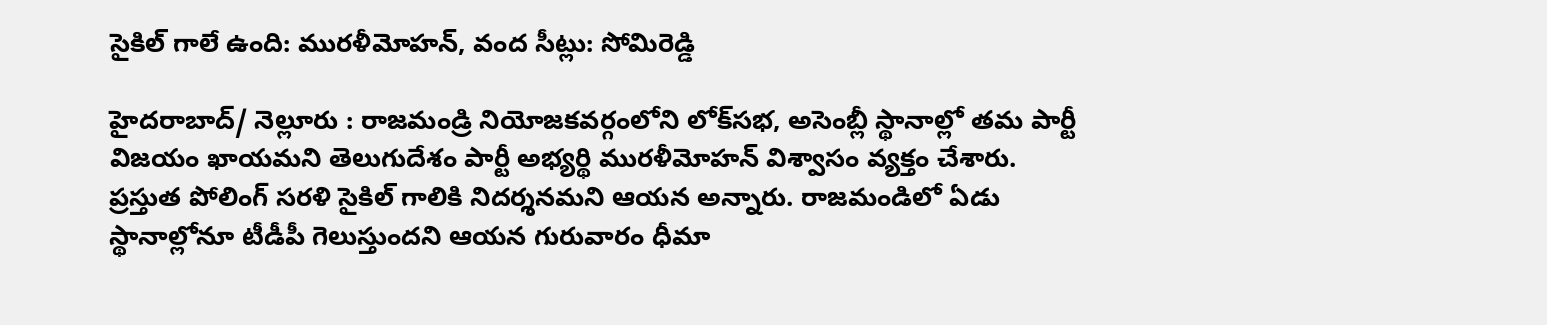సైకిల్ గాలే ఉంది: మురళీమోహన్, వంద సీట్లు: సోమిరెడ్డి

హైదరాబాద్/ నెల్లూరు : రాజమండ్రి నియోజకవర్గంలోని లోక్‌సభ, అసెంబ్లీ స్థానాల్లో తమ పార్టీ విజయం ఖాయమని తెలుగుదేశం పార్టీ అభ్యర్థి మురళీమోహన్ విశ్వాసం వ్యక్తం చేశారు. ప్రస్తుత పోలింగ్ సరళి సైకిల్ గాలికి నిదర్శనమని ఆయన అన్నారు. రాజమండిలో ఏడు స్థానాల్లోనూ టీడీపీ గెలుస్తుందని ఆయన గురువారం ధీమా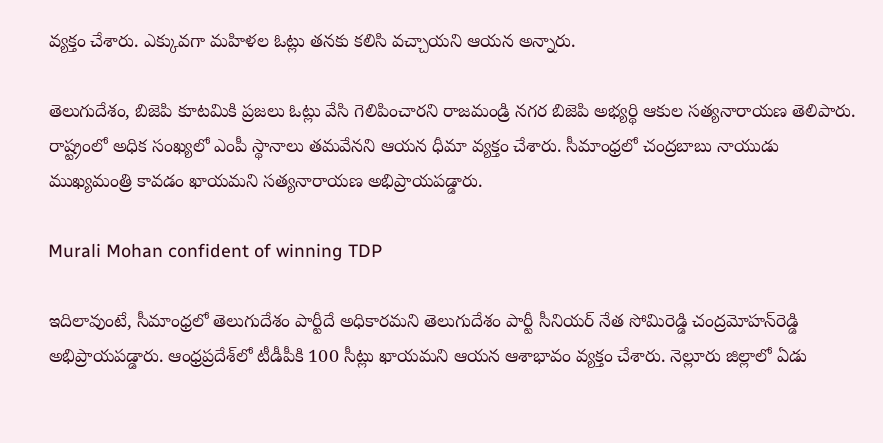వ్యక్తం చేశారు. ఎక్కువగా మహిళల ఓట్లు తనకు కలిసి వచ్చాయని ఆయన అన్నారు.

తెలుగుదేశం, బిజెపి కూటమికి ప్రజలు ఓట్లు వేసి గెలిపించారని రాజమండ్రి నగర బిజెపి అభ్యర్థి ఆకుల సత్యనారాయణ తెలిపారు. రాష్ట్రంలో అధిక సంఖ్యలో ఎంపీ స్థానాలు తమవేనని ఆయన ధీమా వ్యక్తం చేశారు. సీమాంధ్రలో చంద్రబాబు నాయుడు ముఖ్యమంత్రి కావడం ఖాయమని సత్యనారాయణ అభిప్రాయపడ్డారు.

Murali Mohan confident of winning TDP

ఇదిలావుంటే, సీమాంధ్రలో తెలుగుదేశం పార్టీదే అధికారమని తెలుగుదేశం పార్టీ సీనియర్ నేత సోమిరెడ్డి చంద్రమోహన్‌రెడ్డి అభిప్రాయపడ్డారు. ఆంధ్రప్రదేశ్‌లో టీడీపీకి 100 సీట్లు ఖాయమని ఆయన ఆశాభావం వ్యక్తం చేశారు. నెల్లూరు జిల్లాలో ఏడు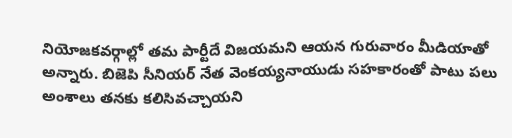నియోజకవర్గాల్లో తమ పార్టీదే విజయమని ఆయన గురువారం మీడియాతో అన్నారు. బిజెపి సీనియర్ నేత వెంకయ్యనాయుడు సహకారంతో పాటు పలు అంశాలు తనకు కలిసివచ్చాయని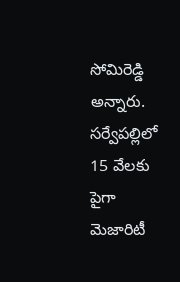సోమిరెడ్డి అన్నారు. సర్వేపల్లిలో 15 వేలకు పైగా మెజారిటీ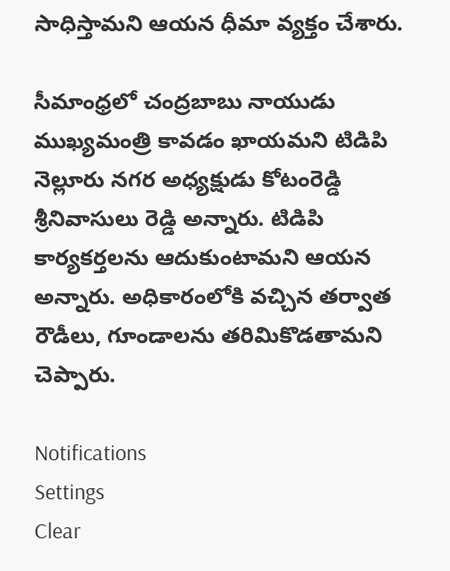సాధిస్తామని ఆయన ధీమా వ్యక్తం చేశారు.

సీమాంధ్రలో చంద్రబాబు నాయుడు ముఖ్యమంత్రి కావడం ఖాయమని టిడిపి నెల్లూరు నగర అధ్యక్షుడు కోటంరెడ్డి శ్రీనివాసులు రెడ్డి అన్నారు. టిడిపి కార్యకర్తలను ఆదుకుంటామని ఆయన అన్నారు. అధికారంలోకి వచ్చిన తర్వాత రౌడీలు, గూండాలను తరిమికొడతామని చెప్పారు.

Notifications
Settings
Clear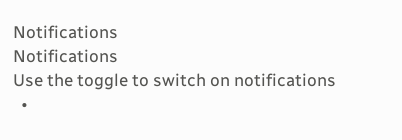Notifications
Notifications
Use the toggle to switch on notifications
  •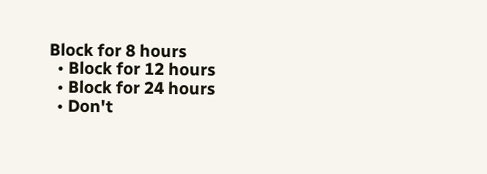Block for 8 hours
  • Block for 12 hours
  • Block for 24 hours
  • Don't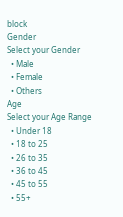block
Gender
Select your Gender
  • Male
  • Female
  • Others
Age
Select your Age Range
  • Under 18
  • 18 to 25
  • 26 to 35
  • 36 to 45
  • 45 to 55
  • 55+